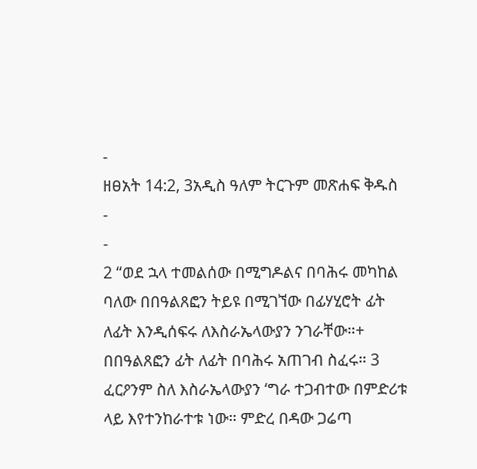-
ዘፀአት 14:2, 3አዲስ ዓለም ትርጉም መጽሐፍ ቅዱስ
-
-
2 “ወደ ኋላ ተመልሰው በሚግዶልና በባሕሩ መካከል ባለው በበዓልጸፎን ትይዩ በሚገኘው በፊሃሂሮት ፊት ለፊት እንዲሰፍሩ ለእስራኤላውያን ንገራቸው።+ በበዓልጸፎን ፊት ለፊት በባሕሩ አጠገብ ስፈሩ። 3 ፈርዖንም ስለ እስራኤላውያን ‘ግራ ተጋብተው በምድሪቱ ላይ እየተንከራተቱ ነው። ምድረ በዳው ጋሬጣ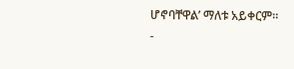ሆኖባቸዋል’ ማለቱ አይቀርም።
-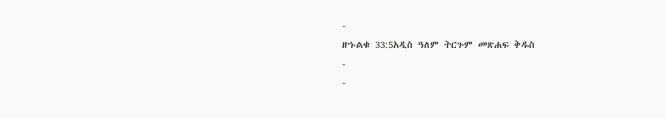-
ዘኁልቁ 33:5አዲስ ዓለም ትርጉም መጽሐፍ ቅዱስ
-
-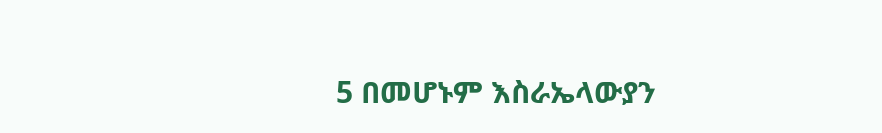5 በመሆኑም እስራኤላውያን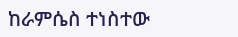ከራምሴስ ተነስተው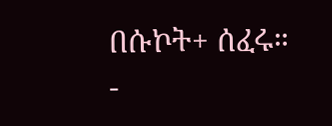በሱኮት+ ሰፈሩ።
-